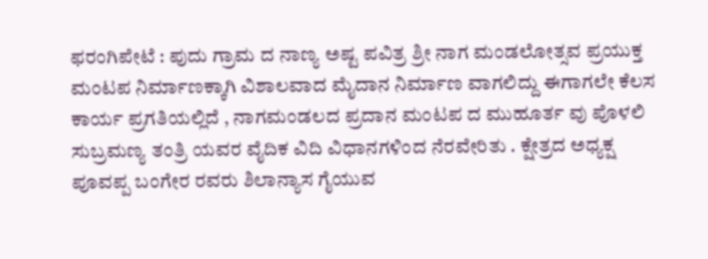ಫರಂಗಿಪೇಟೆ : ಪುದು ಗ್ರಾಮ ದ ನಾಣ್ಯ ಅಷ್ಟ ಪವಿತ್ರ ಶ್ರೀ ನಾಗ ಮಂಡಲೋತ್ಸವ ಪ್ರಯುಕ್ತ ಮಂಟಪ ನಿರ್ಮಾಣಕ್ಕಾಗಿ ವಿಶಾಲವಾದ ಮೈದಾನ ನಿರ್ಮಾಣ ವಾಗಲಿದ್ದು ಈಗಾಗಲೇ ಕೆಲಸ ಕಾರ್ಯ ಪ್ರಗತಿಯಲ್ಲಿದೆ , ನಾಗಮಂಡಲದ ಪ್ರದಾನ ಮಂಟಪ ದ ಮುಹೂರ್ತ ವು ಪೊಳಲಿ ಸುಬ್ರಮಣ್ಯ ತಂತ್ರಿ ಯವರ ವೈದಿಕ ವಿದಿ ವಿಧಾನಗಳಿಂದ ನೆರವೇರಿತು . ಕ್ಷೇತ್ರದ ಅಧ್ಯಕ್ಷ ಪೂವಪ್ಪ ಬಂಗೇರ ರವರು ಶಿಲಾನ್ಯಾಸ ಗೈಯುವ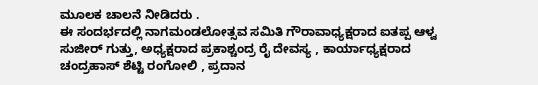ಮೂಲಕ ಚಾಲನೆ ನೀಡಿದರು .
ಈ ಸಂದರ್ಭದಲ್ಲಿ ನಾಗಮಂಡಲೋತ್ಸವ ಸಮಿತಿ ಗೌರಾವಾಧ್ಯಕ್ಷರಾದ ಐತಪ್ಪ ಆಳ್ವ ಸುಜೀರ್ ಗುತ್ತು, ಅಧ್ಯಕ್ಷರಾದ ಪ್ರಕಾಶ್ಚಂದ್ರ ರೈ ದೇವಸ್ಯ , ಕಾರ್ಯಾಧ್ಯಕ್ಷರಾದ ಚಂದ್ರಹಾಸ್ ಶೆಟ್ಟಿ ರಂಗೋಲಿ , ಪ್ರದಾನ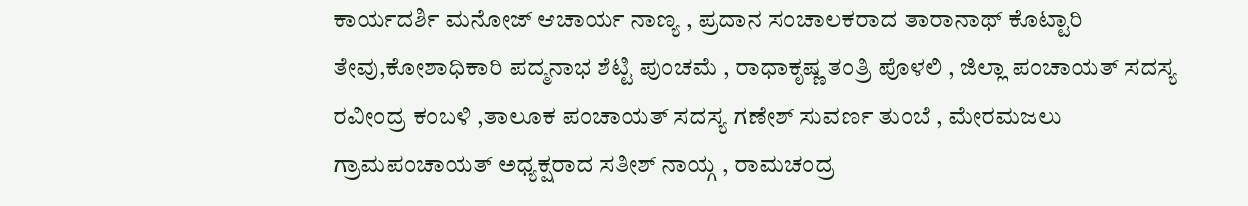ಕಾರ್ಯದರ್ಶಿ ಮನೋಜ್ ಆಚಾರ್ಯ ನಾಣ್ಯ , ಪ್ರದಾನ ಸಂಚಾಲಕರಾದ ತಾರಾನಾಥ್ ಕೊಟ್ಟಾರಿ ತೇವು,ಕೋಶಾಧಿಕಾರಿ ಪದ್ಮನಾಭ ಶೆಟ್ಟಿ ಪುಂಚಮೆ , ರಾಧಾಕೃಷ್ಣ ತಂತ್ರಿ ಪೊಳಲಿ , ಜಿಲ್ಲಾ ಪಂಚಾಯತ್ ಸದಸ್ಯ ರವೀಂದ್ರ ಕಂಬಳಿ ,ತಾಲೂಕ ಪಂಚಾಯತ್ ಸದಸ್ಯ ಗಣೇಶ್ ಸುವರ್ಣ ತುಂಬೆ , ಮೇರಮಜಲು ಗ್ರಾಮಪಂಚಾಯತ್ ಅಧ್ಯಕ್ಷರಾದ ಸತೀಶ್ ನಾಯ್ಗ , ರಾಮಚಂದ್ರ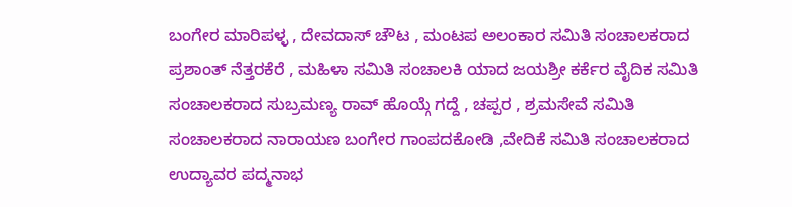ಬಂಗೇರ ಮಾರಿಪಳ್ಳ , ದೇವದಾಸ್ ಚೌಟ , ಮಂಟಪ ಅಲಂಕಾರ ಸಮಿತಿ ಸಂಚಾಲಕರಾದ ಪ್ರಶಾಂತ್ ನೆತ್ತರಕೆರೆ , ಮಹಿಳಾ ಸಮಿತಿ ಸಂಚಾಲಕಿ ಯಾದ ಜಯಶ್ರೀ ಕರ್ಕೆರ ವೈದಿಕ ಸಮಿತಿ ಸಂಚಾಲಕರಾದ ಸುಬ್ರಮಣ್ಯ ರಾವ್ ಹೊಯ್ಗೆ ಗದ್ದೆ , ಚಪ್ಪರ , ಶ್ರಮಸೇವೆ ಸಮಿತಿ ಸಂಚಾಲಕರಾದ ನಾರಾಯಣ ಬಂಗೇರ ಗಾಂಪದಕೋಡಿ ,ವೇದಿಕೆ ಸಮಿತಿ ಸಂಚಾಲಕರಾದ ಉದ್ಯಾವರ ಪದ್ಮನಾಭ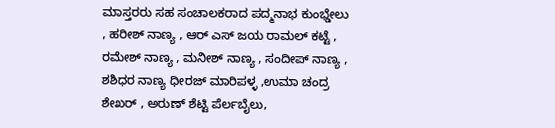ಮಾಸ್ತರರು ಸಹ ಸಂಚಾಲಕರಾದ ಪದ್ಮನಾಭ ಕುಂಭ್ಡೇಲು , ಹರೀಶ್ ನಾಣ್ಯ , ಆರ್ ಎಸ್ ಜಯ ರಾಮಲ್ ಕಟ್ಟೆ , ರಮೇಶ್ ನಾಣ್ಯ , ಮನೀಶ್ ನಾಣ್ಯ , ಸಂದೀಪ್ ನಾಣ್ಯ , ಶಶಿಧರ ನಾಣ್ಯ ಧೀರಜ್ ಮಾರಿಪಳ್ಳ ,ಉಮಾ ಚಂದ್ರ ಶೇಖರ್ , ಅರುಣ್ ಶೆಟ್ಟಿ ಪೆರ್ಲಬೈಲು,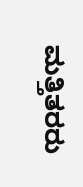ಮತ್ತಿತರರು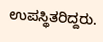ಉಪಸ್ಥಿತರಿದ್ದರು.